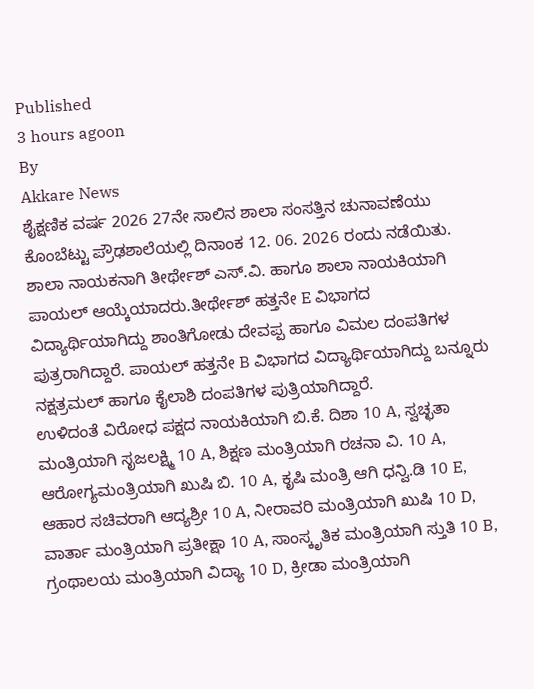Published
3 hours agoon
By
Akkare News
ಶೈಕ್ಷಣಿಕ ವರ್ಷ 2026 27ನೇ ಸಾಲಿನ ಶಾಲಾ ಸಂಸತ್ತಿನ ಚುನಾವಣೆಯು ಕೊಂಬೆಟ್ಟು ಪ್ರೌಢಶಾಲೆಯಲ್ಲಿ ದಿನಾಂಕ 12. 06. 2026 ರಂದು ನಡೆಯಿತು. ಶಾಲಾ ನಾಯಕನಾಗಿ ತೀರ್ಥೇಶ್ ಎಸ್.ವಿ. ಹಾಗೂ ಶಾಲಾ ನಾಯಕಿಯಾಗಿ ಪಾಯಲ್ ಆಯ್ಕೆಯಾದರು.ತೀರ್ಥೇಶ್ ಹತ್ತನೇ E ವಿಭಾಗದ ವಿದ್ಯಾರ್ಥಿಯಾಗಿದ್ದು ಶಾಂತಿಗೋಡು ದೇವಪ್ಪ ಹಾಗೂ ವಿಮಲ ದಂಪತಿಗಳ ಪುತ್ರರಾಗಿದ್ದಾರೆ. ಪಾಯಲ್ ಹತ್ತನೇ B ವಿಭಾಗದ ವಿದ್ಯಾರ್ಥಿಯಾಗಿದ್ದು ಬನ್ನೂರು ನಕ್ಷತ್ರಮಲ್ ಹಾಗೂ ಕೈಲಾಶಿ ದಂಪತಿಗಳ ಪುತ್ರಿಯಾಗಿದ್ದಾರೆ.
ಉಳಿದಂತೆ ವಿರೋಧ ಪಕ್ಷದ ನಾಯಕಿಯಾಗಿ ಬಿ.ಕೆ. ದಿಶಾ 10 A, ಸ್ವಚ್ಛತಾ ಮಂತ್ರಿಯಾಗಿ ಸೃಜಲಕ್ಷ್ಮಿ 10 A, ಶಿಕ್ಷಣ ಮಂತ್ರಿಯಾಗಿ ರಚನಾ ವಿ. 10 A, ಆರೋಗ್ಯಮಂತ್ರಿಯಾಗಿ ಖುಷಿ ಬಿ. 10 A, ಕೃಷಿ ಮಂತ್ರಿ ಆಗಿ ಧನ್ವಿ.ಡಿ 10 E, ಆಹಾರ ಸಚಿವರಾಗಿ ಆದ್ಯಶ್ರೀ 10 A, ನೀರಾವರಿ ಮಂತ್ರಿಯಾಗಿ ಖುಷಿ 10 D, ವಾರ್ತಾ ಮಂತ್ರಿಯಾಗಿ ಪ್ರತೀಕ್ಷಾ 10 A, ಸಾಂಸ್ಕೃತಿಕ ಮಂತ್ರಿಯಾಗಿ ಸ್ತುತಿ 10 B, ಗ್ರಂಥಾಲಯ ಮಂತ್ರಿಯಾಗಿ ವಿದ್ಯಾ 10 D, ಕ್ರೀಡಾ ಮಂತ್ರಿಯಾಗಿ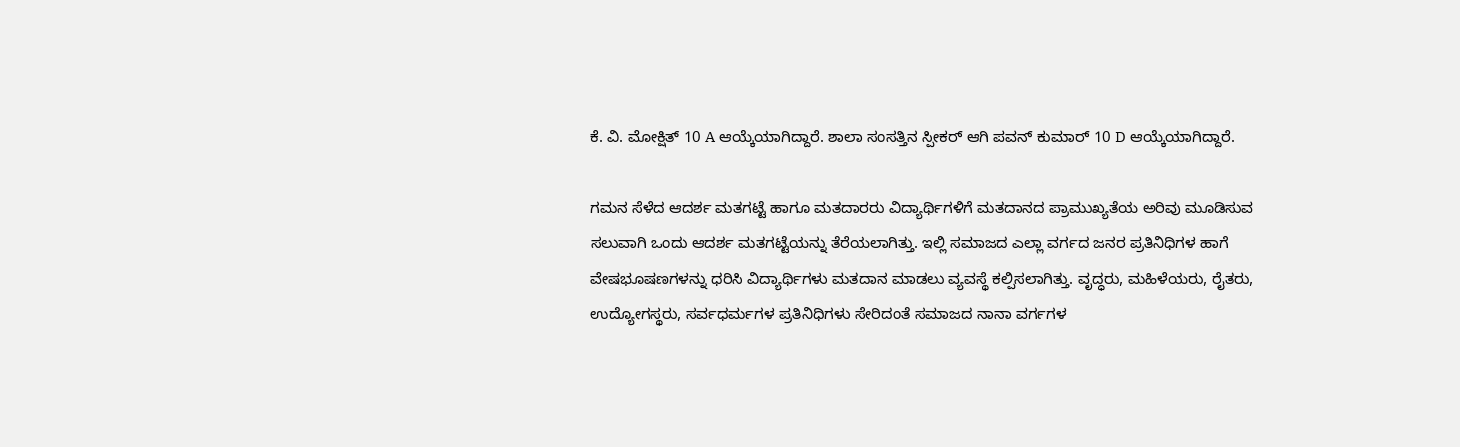ಕೆ. ವಿ. ಮೋಕ್ಷಿತ್ 10 A ಆಯ್ಕೆಯಾಗಿದ್ದಾರೆ. ಶಾಲಾ ಸಂಸತ್ತಿನ ಸ್ಪೀಕರ್ ಆಗಿ ಪವನ್ ಕುಮಾರ್ 10 D ಆಯ್ಕೆಯಾಗಿದ್ದಾರೆ.

ಗಮನ ಸೆಳೆದ ಆದರ್ಶ ಮತಗಟ್ಟೆ ಹಾಗೂ ಮತದಾರರು ವಿದ್ಯಾರ್ಥಿಗಳಿಗೆ ಮತದಾನದ ಪ್ರಾಮುಖ್ಯತೆಯ ಅರಿವು ಮೂಡಿಸುವ ಸಲುವಾಗಿ ಒಂದು ಆದರ್ಶ ಮತಗಟ್ಟೆಯನ್ನು ತೆರೆಯಲಾಗಿತ್ತು. ಇಲ್ಲಿ ಸಮಾಜದ ಎಲ್ಲಾ ವರ್ಗದ ಜನರ ಪ್ರತಿನಿಧಿಗಳ ಹಾಗೆ ವೇಷಭೂಷಣಗಳನ್ನು ಧರಿಸಿ ವಿದ್ಯಾರ್ಥಿಗಳು ಮತದಾನ ಮಾಡಲು ವ್ಯವಸ್ಥೆ ಕಲ್ಪಿಸಲಾಗಿತ್ತು. ವೃದ್ಧರು, ಮಹಿಳೆಯರು, ರೈತರು, ಉದ್ಯೋಗಸ್ಥರು, ಸರ್ವಧರ್ಮಗಳ ಪ್ರತಿನಿಧಿಗಳು ಸೇರಿದಂತೆ ಸಮಾಜದ ನಾನಾ ವರ್ಗಗಳ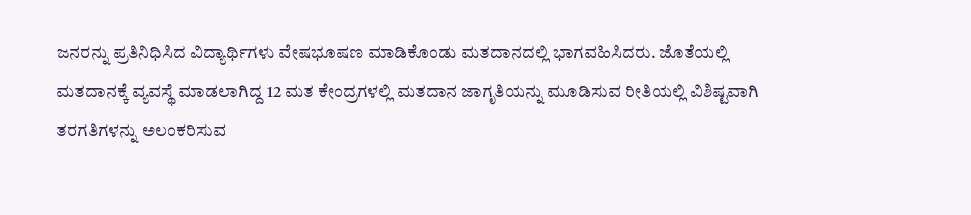ಜನರನ್ನು ಪ್ರತಿನಿಧಿಸಿದ ವಿದ್ಯಾರ್ಥಿಗಳು ವೇಷಭೂಷಣ ಮಾಡಿಕೊಂಡು ಮತದಾನದಲ್ಲಿ ಭಾಗವಹಿಸಿದರು. ಜೊತೆಯಲ್ಲಿ ಮತದಾನಕ್ಕೆ ವ್ಯವಸ್ಥೆ ಮಾಡಲಾಗಿದ್ದ 12 ಮತ ಕೇಂದ್ರಗಳಲ್ಲಿ ಮತದಾನ ಜಾಗೃತಿಯನ್ನು ಮೂಡಿಸುವ ರೀತಿಯಲ್ಲಿ ವಿಶಿಷ್ಟವಾಗಿ ತರಗತಿಗಳನ್ನು ಅಲಂಕರಿಸುವ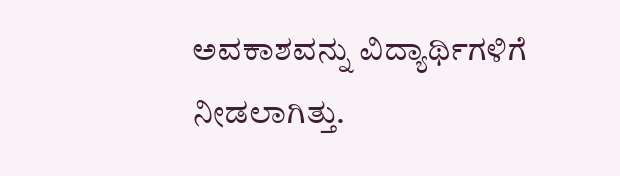ಅವಕಾಶವನ್ನು ವಿದ್ಯಾರ್ಥಿಗಳಿಗೆ ನೀಡಲಾಗಿತ್ತು.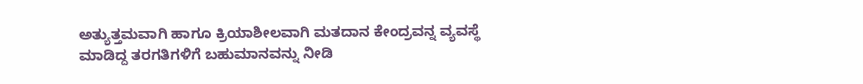ಅತ್ಯುತ್ತಮವಾಗಿ ಹಾಗೂ ಕ್ರಿಯಾಶೀಲವಾಗಿ ಮತದಾನ ಕೇಂದ್ರವನ್ನ ವ್ಯವಸ್ಥೆ ಮಾಡಿದ್ದ ತರಗತಿಗಳಿಗೆ ಬಹುಮಾನವನ್ನು ನೀಡಿ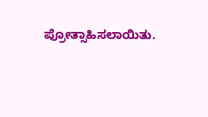ಪ್ರೋತ್ಸಾಹಿಸಲಾಯಿತು.